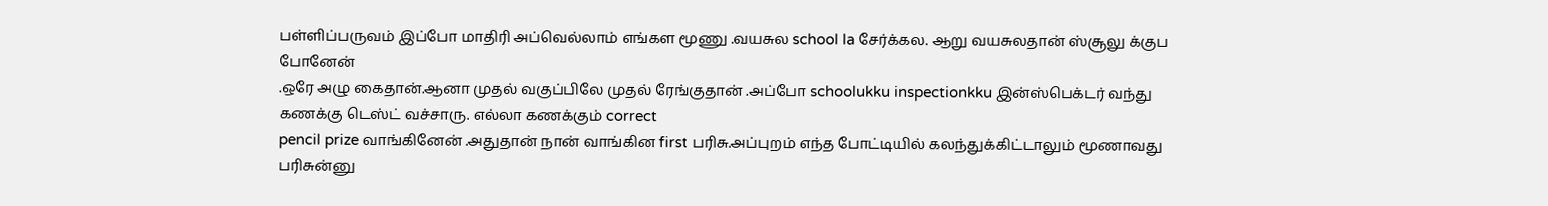பள்ளிப்பருவம் இப்போ மாதிரி அப்வெல்லாம் எங்கள மூணு .வயசுல school la சேர்க்கல. ஆறு வயசுலதான் ஸ்சூலு க்குப போனேன்
.ஒரே அழு கைதான்.ஆனா முதல் வகுப்பிலே முதல் ரேங்குதான் .அப்போ schoolukku inspectionkku இன்ஸ்பெக்டர் வந்து கணக்கு டெஸ்ட் வச்சாரு. எல்லா கணக்கும் correct
pencil prize வாங்கினேன் .அதுதான் நான் வாங்கின first பரிசு.அப்புறம் எந்த போட்டியில் கலந்துக்கிட்டாலும் மூணாவது பரிசுன்னு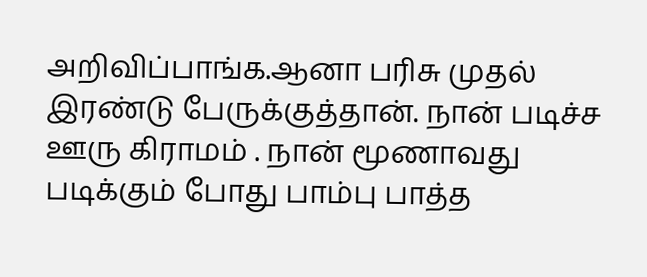அறிவிப்பாங்க.ஆனா பரிசு முதல் இரண்டு பேருக்குத்தான். நான் படிச்ச ஊரு கிராமம் . நான் மூணாவது படிக்கும் போது பாம்பு பாத்த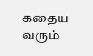கதைய வரும்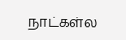நாட்கள்ல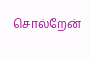சொல்றேன்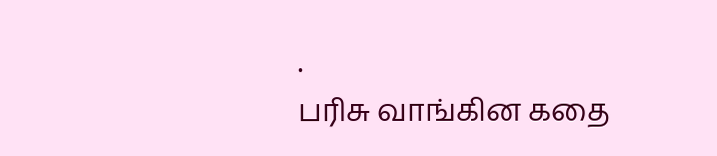.
பரிசு வாங்கின கதை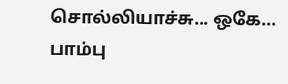சொல்லியாச்சு... ஒகே... பாம்பு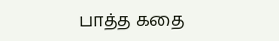பாத்த கதை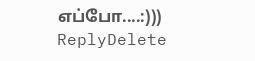எப்போ....:)))
ReplyDelete